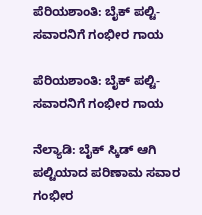ಪೆರಿಯಶಾಂತಿ: ಬೈಕ್ ಪಲ್ಟಿ-ಸವಾರನಿಗೆ ಗಂಭೀರ ಗಾಯ

ಪೆರಿಯಶಾಂತಿ: ಬೈಕ್ ಪಲ್ಟಿ-ಸವಾರನಿಗೆ ಗಂಭೀರ ಗಾಯ

ನೆಲ್ಯಾಡಿ: ಬೈಕ್ ಸ್ಕಿಡ್ ಆಗಿ ಪಲ್ಟಿಯಾದ ಪರಿಣಾಮ ಸವಾರ ಗಂಭೀರ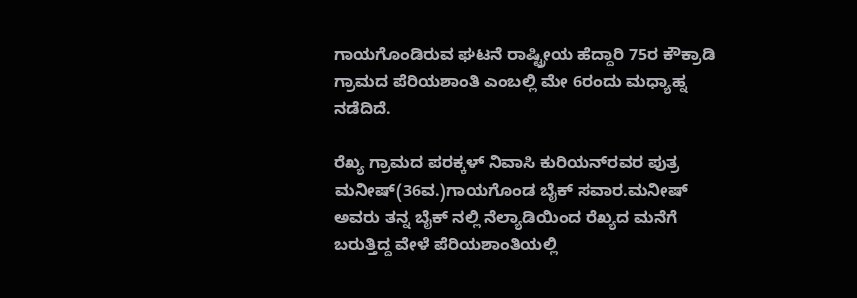ಗಾಯಗೊಂಡಿರುವ ಘಟನೆ ರಾಷ್ಟ್ರೀಯ ಹೆದ್ದಾರಿ 75ರ ಕೌಕ್ರಾಡಿ ಗ್ರಾಮದ ಪೆರಿಯಶಾಂತಿ ಎಂಬಲ್ಲಿ ಮೇ 6ರಂದು ಮಧ್ಯಾಹ್ನ ನಡೆದಿದೆ.

ರೆಖ್ಯ ಗ್ರಾಮದ ಪರಕ್ಕಳ್ ನಿವಾಸಿ ಕುರಿಯನ್‌ರವರ ಪುತ್ರ ಮನೀಷ್(36ವ.)ಗಾಯಗೊಂಡ ಬೈಕ್ ಸವಾರ.ಮನೀಷ್ ಅವರು ತನ್ನ ಬೈಕ್ ನಲ್ಲಿ ನೆಲ್ಯಾಡಿಯಿಂದ ರೆಖ್ಯದ ಮನೆಗೆ ಬರುತ್ತಿದ್ದ ವೇಳೆ ಪೆರಿಯಶಾಂತಿಯಲ್ಲಿ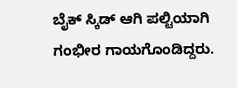ಬೈಕ್ ಸ್ಕಿಡ್ ಆಗಿ ಪಲ್ಟಿಯಾಗಿ ಗಂಭೀರ ಗಾಯಗೊಂಡಿದ್ದರು.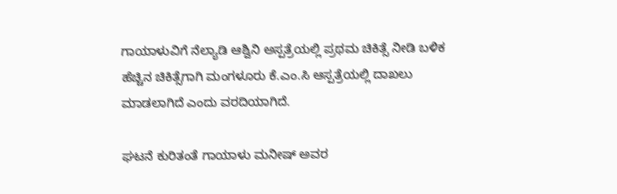ಗಾಯಾಳುವಿಗೆ ನೆಲ್ಯಾಡಿ ಆಶ್ವಿನಿ ಅಸ್ಪತ್ರೆಯಲ್ಲಿ ಪ್ರಥಮ ಚಿಕಿತ್ಸೆ ನೀಡಿ ಬಳಿಕ ಹೆಚ್ಚಿನ ಚಿಕಿತ್ಸೆಗಾಗಿ ಮಂಗಳೂರು ಕೆ.ಎಂ.ಸಿ ಆಸ್ಪತ್ರೆಯಲ್ಲಿ ದಾಖಲು ಮಾಡಲಾಗಿದೆ ಎಂದು ವರದಿಯಾಗಿದೆ.

ಘಟನೆ ಕುರಿತಂತೆ ಗಾಯಾಳು ಮನೀಷ್ ಅವರ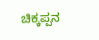ಚಿಕ್ಕಪ್ಪನ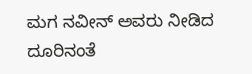ಮಗ ನವೀನ್ ಅವರು ನೀಡಿದ ದೂರಿನಂತೆ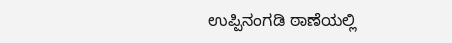ಉಪ್ಪಿನಂಗಡಿ ಠಾಣೆಯಲ್ಲಿ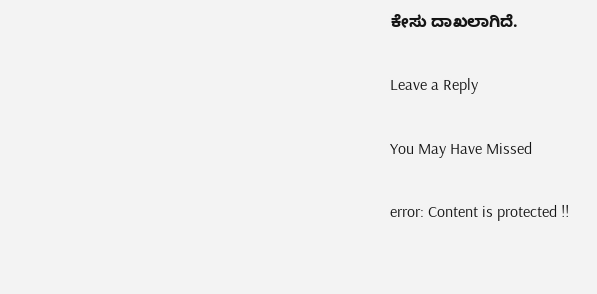ಕೇಸು ದಾಖಲಾಗಿದೆ.

Leave a Reply

You May Have Missed

error: Content is protected !!